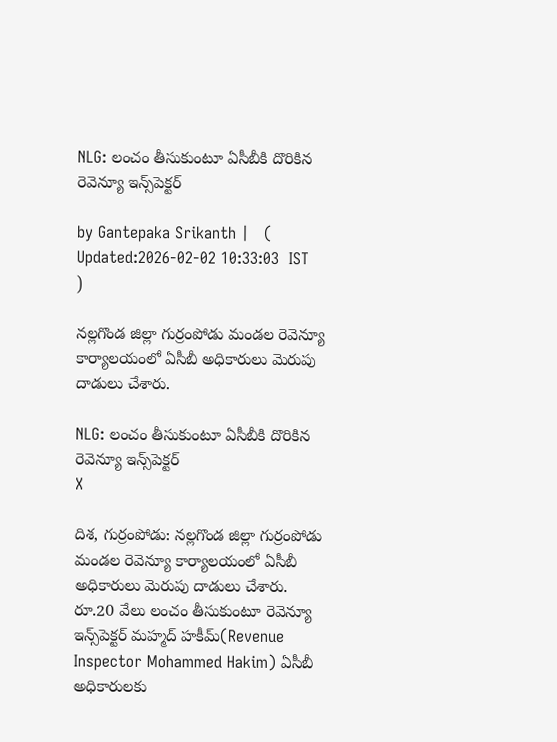NLG: లంచం తీసుకుంటూ ఏసీబీకి దొరికిన రెవెన్యూ ఇన్స్‌పెక్టర్

by Gantepaka Srikanth |   (  Updated:2026-02-02 10:33:03  IST  )

నల్లగొండ జిల్లా గుర్రంపోడు మండల రెవెన్యూ కార్యాలయంలో ఏసీబీ అధికారులు మెరుపు దాడులు చేశారు.

NLG: లంచం తీసుకుంటూ ఏసీబీకి దొరికిన రెవెన్యూ ఇన్స్‌పెక్టర్
X

దిశ, గుర్రంపోడు: నల్లగొండ జిల్లా గుర్రంపోడు మండల రెవెన్యూ కార్యాలయంలో ఏసీబీ అధికారులు మెరుపు దాడులు చేశారు. రూ.20 వేలు లంచం తీసుకుంటూ రెవెన్యూ ఇన్స్‌పెక్టర్ మహ్మద్ హకీమ్(Revenue Inspector Mohammed Hakim) ఏసీబీ అధికారులకు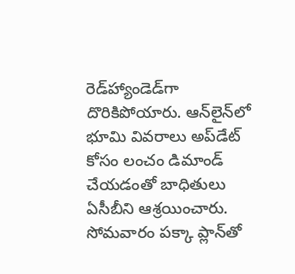రెడ్‌హ్యాండెడ్‌గా దొరికిపోయారు. ఆన్‌లైన్‌లో భూమి వివరాలు అప్‌డేట్‌ కోసం లంచం డిమాండ్‌ చేయడంతో బాధితులు ఏసీబీని ఆశ్రయించారు. సోమవారం పక్కా ప్లాన్‌తో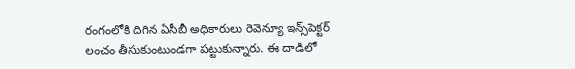రంగంలోకి దిగిన ఏసీబీ అధికారులు రెవెన్యూ ఇన్స్‌పెక్టర్ లంచం తీసుకుంటుండగా పట్టుకున్నారు. ఈ దాడిలో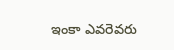ఇంకా ఎవరెవరు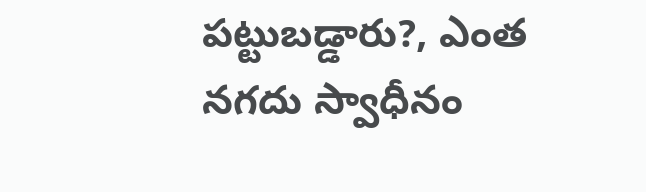పట్టుబడ్డారు?, ఎంత నగదు స్వాధీనం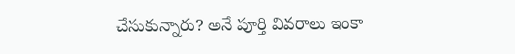చేసుకున్నారు? అనే పూర్తి వివరాలు ఇంకా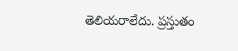తెలియరాలేదు. ప్రస్తుతం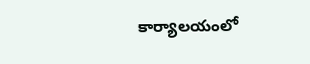కార్యాలయంలో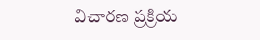విచారణ ప్రక్రియ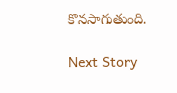కొనసాగుతుంది.

Next Story